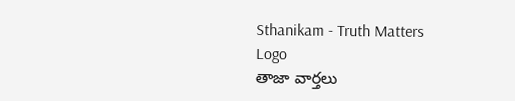Sthanikam - Truth Matters
Logo
తాజా వార్తలు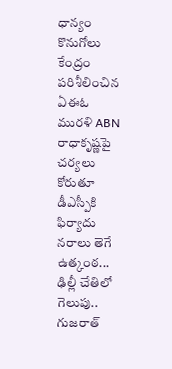ధాన్యం కొనుగోలు కేంద్రం పరిశీలించిన ఏఈఓ మురళి ABN రాధాకృష్ణపై చర్యలు కోరుతూ డీఎస్పీకి ఫిర్యాదు నరాలు తెగే ఉత్కంఠ... ఢిల్లీ చేతిలో గెలుపు.. గుజరాత్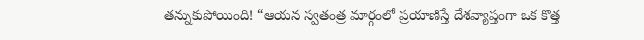తన్నుకుపోయింది! “ఆయన స్వతంత్ర మార్గంలో ప్రయాణిస్తే దేశవ్యాప్తంగా ఒక కొత్త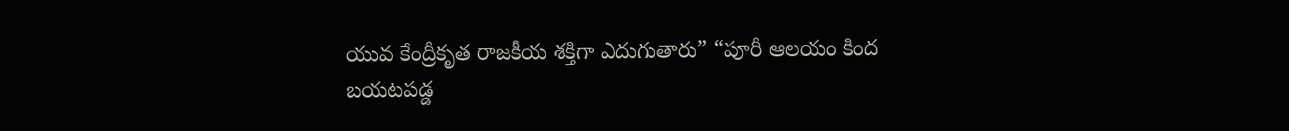యువ కేంద్రీకృత రాజకీయ శక్తిగా ఎదుగుతారు” “పూరీ ఆలయం కింద బయటపడ్డ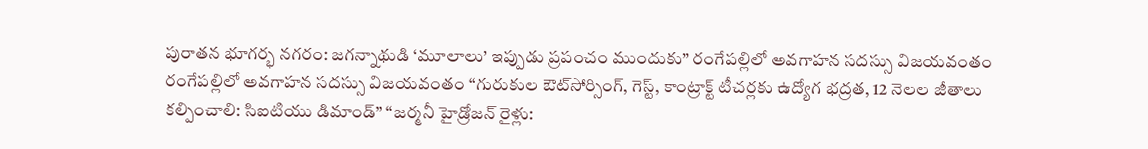పురాతన భూగర్భ నగరం: జగన్నాథుడి ‘మూలాలు’ ఇప్పుడు ప్రపంచం ముందుకు” రంగేపల్లిలో అవగాహన సదస్సు విజయవంతం రంగేపల్లిలో అవగాహన సదస్సు విజయవంతం “గురుకుల ఔట్‌సోర్సింగ్, గెస్ట్, కాంట్రాక్ట్ టీచర్లకు ఉద్యోగ భద్రత, 12 నెలల జీతాలు కల్పించాలి: సిఐటియు డిమాండ్” “జర్మనీ హైడ్రోజన్ రైళ్లు: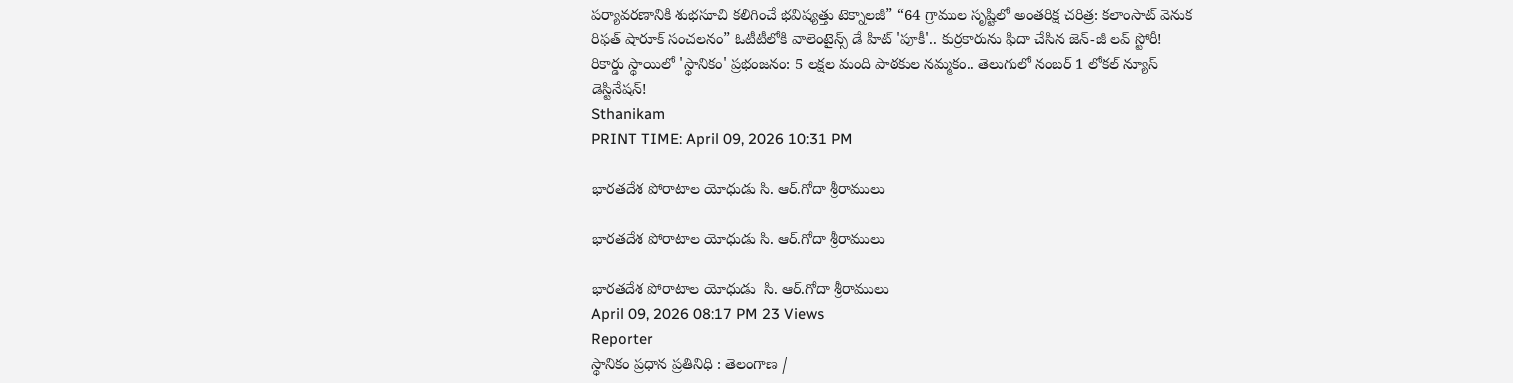పర్యావరణానికి శుభసూచి కలిగించే భవిష్యత్తు టెక్నాలజీ” “64 గ్రాముల సృష్టిలో అంతరిక్ష చరిత్ర: కలాంసాట్ వెనుక రిఫత్ షారూక్ సంచలనం” ఓటీటీలోకి వాలెంటైన్స్ డే హిట్ 'పూకీ'.. కుర్రకారును ఫిదా చేసిన జెన్-జీ లవ్ స్టోరీ! రికార్డు స్థాయిలో 'స్థానికం' ప్రభంజనం: 5 లక్షల మంది పాఠకుల నమ్మకం.. తెలుగులో నంబర్ 1 లోకల్ న్యూస్ డెస్టినేషన్!
Sthanikam
PRINT TIME: April 09, 2026 10:31 PM

భారతదేశ పోరాటాల యోధుడు సి. ఆర్.గోదా శ్రీరాములు

భారతదేశ పోరాటాల యోధుడు సి. ఆర్.గోదా శ్రీరాములు

భారతదేశ పోరాటాల యోధుడు  సి. ఆర్.గోదా శ్రీరాములు
April 09, 2026 08:17 PM 23 Views
Reporter
స్థానికం ప్రధాన ప్రతినిధి : తెలంగాణ /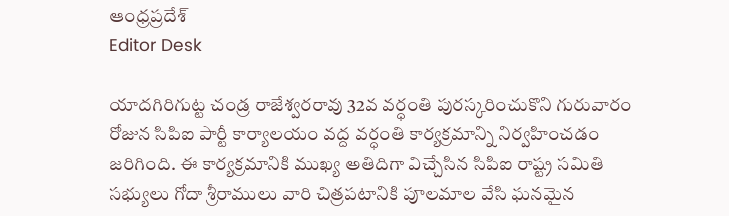ఆంధ్రప్రదేశ్
Editor Desk

యాదగిరిగుట్ట చండ్ర రాజేశ్వరరావు 32వ వర్ధంతి పురస్కరించుకొని గురువారం రోజున సిపిఐ పార్టీ కార్యాలయం వద్ద వర్ధంతి కార్యక్రమాన్ని నిర్వహించడం జరిగింది. ఈ కార్యక్రమానికి ముఖ్య అతిదిగా విచ్చేసిన సిపిఐ రాష్ట్ర సమితి సభ్యులు గోదా శ్రీరాములు వారి చిత్రపటానికి పూలమాల వేసి ఘనమైన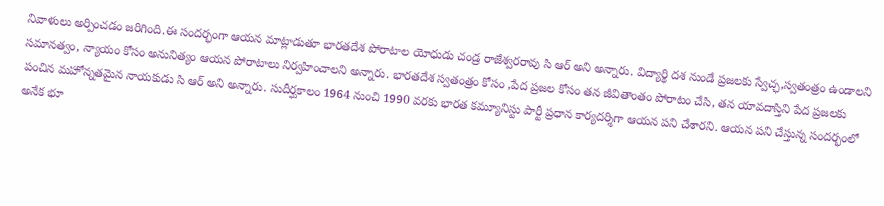నివాళులు అర్పించడం జరిగింది.ఈ సందర్భంగా ఆయన మాట్లాడుతూ భారతదేశ పోరాటాల యోధుడు చండ్ర రాజేశ్వరరావు సి ఆర్ అని అన్నారు. విద్యార్థి దశ నుండే ప్రజలకు స్వేచ్ఛ,స్వతంత్రం ఉండాలని సమానత్వం, న్యాయం కోసం అనునిత్యం ఆయన పోరాటాలు నిర్వహించాలని అన్నారు. భారతదేశ స్వతంత్రం కోసం ,పేద ప్రజల కోసం తన జీవితాంతం పోరాటం చేసి, తన యావదాస్తిని పేద ప్రజలకు పంచిన మహోన్నతమైన నాయకుడు సి ఆర్ అని అన్నారు. సుదీర్ఘకాలం 1964 నుంచి 1990 వరకు భారత కమ్యూనిస్టు పార్టీ ప్రధాన కార్యదర్శిగా ఆయన పని చేశారని. ఆయన పని చేస్తున్న సందర్భంలో అనేక భూ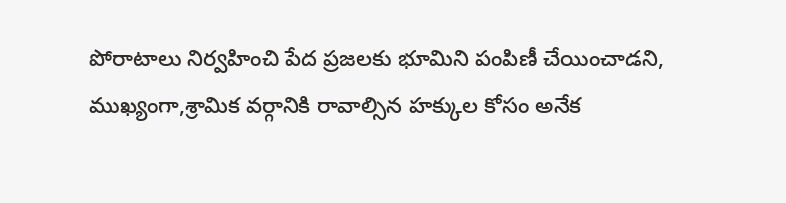పోరాటాలు నిర్వహించి పేద ప్రజలకు భూమిని పంపిణీ చేయించాడని, ముఖ్యంగా,శ్రామిక వర్గానికి రావాల్సిన హక్కుల కోసం అనేక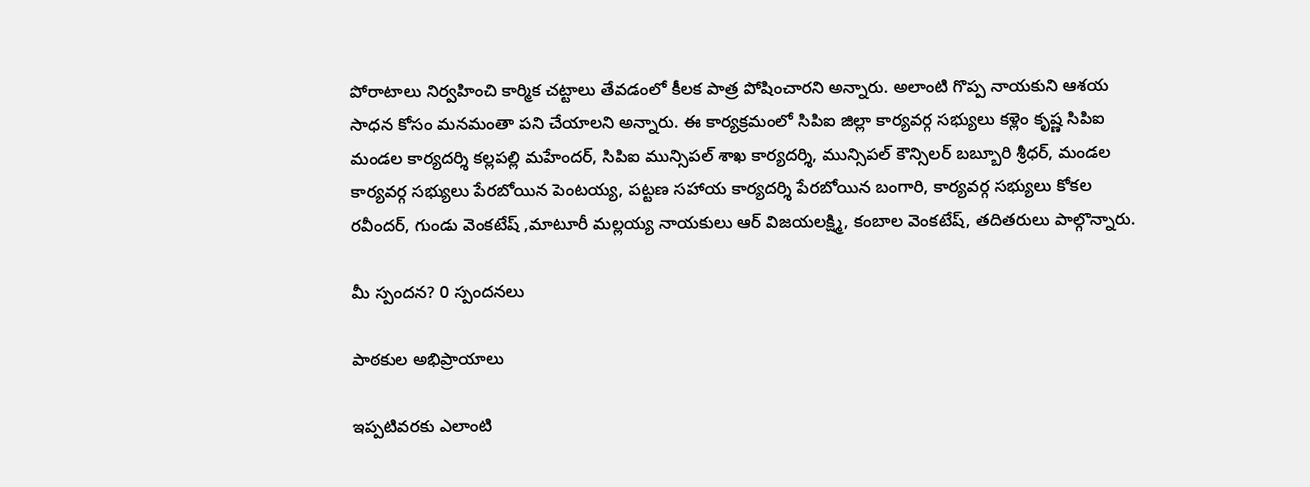పోరాటాలు నిర్వహించి కార్మిక చట్టాలు తేవడంలో కీలక పాత్ర పోషించారని అన్నారు. అలాంటి గొప్ప నాయకుని ఆశయ సాధన కోసం మనమంతా పని చేయాలని అన్నారు. ఈ కార్యక్రమంలో సిపిఐ జిల్లా కార్యవర్గ సభ్యులు కళ్లెం కృష్ణ సిపిఐ మండల కార్యదర్శి కల్లపల్లి మహేందర్, సిపిఐ మున్సిపల్ శాఖ కార్యదర్శి, మున్సిపల్ కౌన్సిలర్ బబ్బూరి శ్రీధర్, మండల కార్యవర్గ సభ్యులు పేరబోయిన పెంటయ్య, పట్టణ సహాయ కార్యదర్శి పేరబోయిన బంగారి, కార్యవర్గ సభ్యులు కోకల రవీందర్, గుండు వెంకటేష్ ,మాటూరీ మల్లయ్య నాయకులు ఆర్ విజయలక్ష్మి, కంబాల వెంకటేష్, తదితరులు పాల్గొన్నారు.

మీ స్పందన? 0 స్పందనలు

పాఠకుల అభిప్రాయాలు

ఇప్పటివరకు ఎలాంటి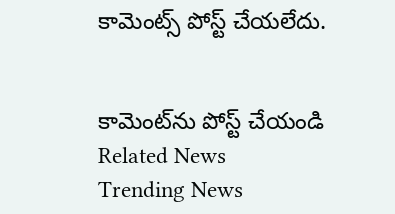కామెంట్స్ పోస్ట్ చేయలేదు.


కామెంట్‌ను పోస్ట్ చేయండి
Related News
Trending News